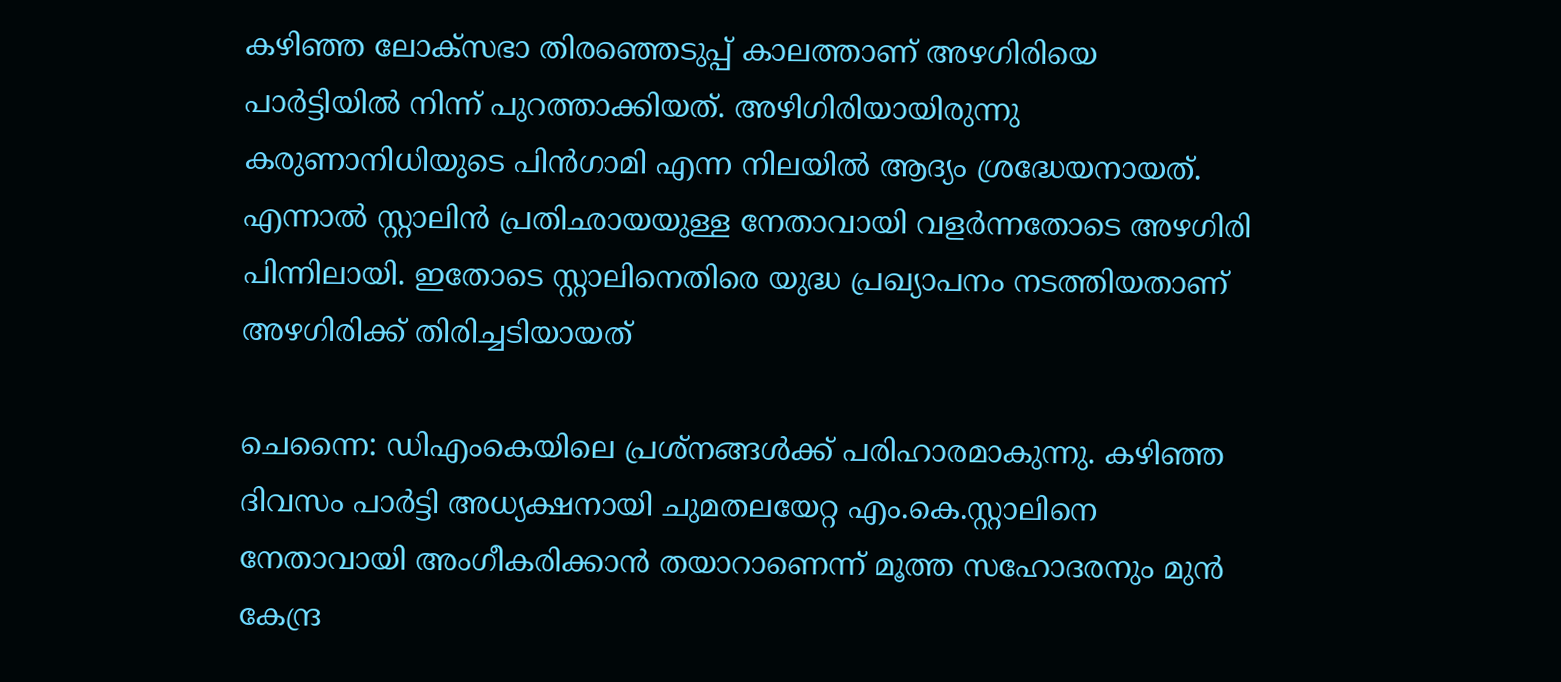കഴിഞ്ഞ ലോക്സഭാ തിരഞ്ഞെടുപ്പ് കാലത്താണ് അഴഗിരിയെ പാര്‍ട്ടിയില്‍ നിന്ന് പുറത്താക്കിയത്. അഴിഗിരിയായിരുന്നു കരുണാനിധിയുടെ പിന്‍ഗാമി എന്ന നിലയില്‍ ആദ്യം ശ്രദ്ധേയനായത്. എന്നാല്‍ സ്റ്റാലിന്‍ പ്രതിഛായയുള്ള നേതാവായി വളര്‍ന്നതോടെ അഴഗിരി പിന്നിലായി. ഇതോടെ സ്റ്റാലിനെതിരെ യുദ്ധ പ്രഖ്യാപനം നടത്തിയതാണ് അഴഗിരിക്ക് തിരിച്ചടിയായത്

ചെന്നൈ: ഡിഎംകെയിലെ പ്രശ്നങ്ങള്‍ക്ക് പരിഹാരമാകുന്നു. കഴിഞ്ഞ ദിവസം പാര്‍ട്ടി അധ്യക്ഷനായി ചുമതലയേറ്റ എം.കെ.സ്റ്റാലിനെ നേതാവായി അംഗീകരിക്കാന്‍ തയാറാണെന്ന് മൂത്ത സഹോദരനും മുന്‍ കേന്ദ്ര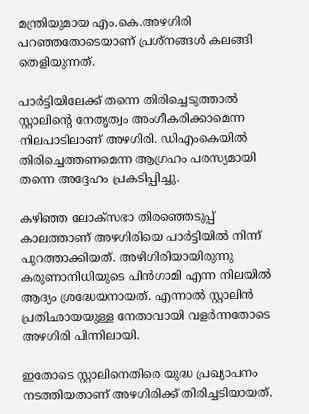മന്ത്രിയുമായ എം.കെ.അഴഗിരി പറഞ്ഞതോടെയാണ് പ്രശ്നങ്ങള്‍ കലങ്ങി തെളിയുന്നത്.

പാര്‍ട്ടിയിലേക്ക് തന്നെ തിരിച്ചെടുത്താല്‍ സ്റ്റാലിന്‍റെ നേതൃത്വം അംഗീകരിക്കാമെന്ന നിലപാടിലാണ് അഴഗിരി. ഡിഎംകെയില്‍ തിരിച്ചെത്തണമെന്ന ആഗ്രഹം പരസ്യമായി തന്നെ അദ്ദേഹം പ്രകടിപ്പിച്ചു.

കഴിഞ്ഞ ലോക്സഭാ തിരഞ്ഞെടുപ്പ് കാലത്താണ് അഴഗിരിയെ പാര്‍ട്ടിയില്‍ നിന്ന് പുറത്താക്കിയത്. അഴിഗിരിയായിരുന്നു കരുണാനിധിയുടെ പിന്‍ഗാമി എന്ന നിലയില്‍ ആദ്യം ശ്രദ്ധേയനായത്. എന്നാല്‍ സ്റ്റാലിന്‍ പ്രതിഛായയുള്ള നേതാവായി വളര്‍ന്നതോടെ അഴഗിരി പിന്നിലായി.

ഇതോടെ സ്റ്റാലിനെതിരെ യുദ്ധ പ്രഖ്യാപനം നടത്തിയതാണ് അഴഗിരിക്ക് തിരിച്ചടിയായത്.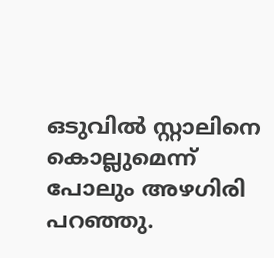ഒടുവില്‍ സ്റ്റാലിനെ കൊല്ലുമെന്ന് പോലും അഴഗിരി പറഞ്ഞു.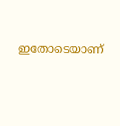ഇതോടെയാണ്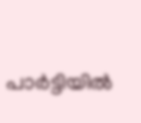പാര്‍ട്ടിയില്‍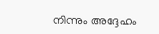നിന്നും അദ്ദേഹം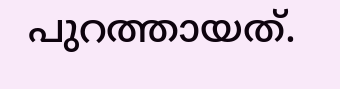പുറത്തായത്.